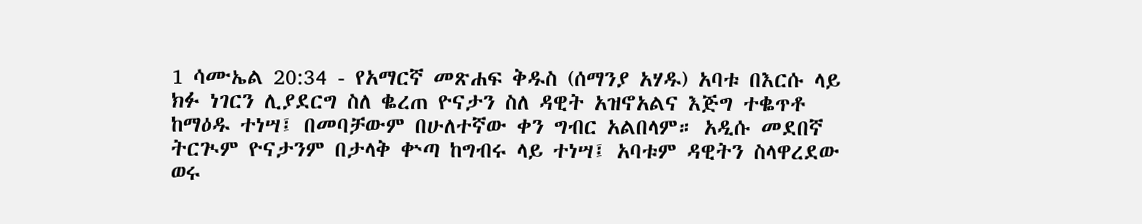1 ሳሙኤል 20:34 - የአማርኛ መጽሐፍ ቅዱስ (ሰማንያ አሃዱ) አባቱ በእርሱ ላይ ክፉ ነገርን ሊያደርግ ስለ ቈረጠ ዮናታን ስለ ዳዊት አዝኖአልና እጅግ ተቈጥቶ ከማዕዱ ተነሣ፤ በመባቻውም በሁለተኛው ቀን ግብር አልበላም። አዲሱ መደበኛ ትርጒም ዮናታንም በታላቅ ቍጣ ከግብሩ ላይ ተነሣ፤ አባቱም ዳዊትን ስላዋረደው ወሩ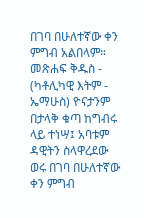በገባ በሁለተኛው ቀን ምግብ አልበላም። መጽሐፍ ቅዱስ - (ካቶሊካዊ እትም - ኤማሁስ) ዮናታንም በታላቅ ቁጣ ከግብሩ ላይ ተነሣ፤ አባቱም ዳዊትን ስላዋረደው ወሩ በገባ በሁለተኛው ቀን ምግብ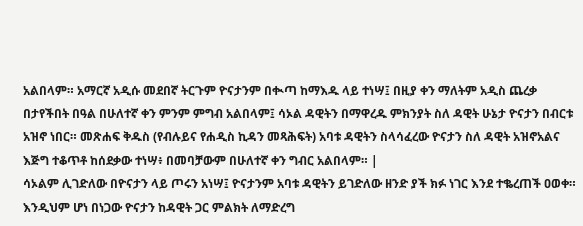አልበላም። አማርኛ አዲሱ መደበኛ ትርጉም ዮናታንም በቊጣ ከማእዱ ላይ ተነሣ፤ በዚያ ቀን ማለትም አዲስ ጨረቃ በታየችበት በዓል በሁለተኛ ቀን ምንም ምግብ አልበላም፤ ሳኦል ዳዊትን በማዋረዱ ምክንያት ስለ ዳዊት ሁኔታ ዮናታን በብርቱ አዝኖ ነበር። መጽሐፍ ቅዱስ (የብሉይና የሐዲስ ኪዳን መጻሕፍት) አባቱ ዳዊትን ስላሳፈረው ዮናታን ስለ ዳዊት አዝኖአልና እጅግ ተቆጥቶ ከሰደቃው ተነሣ፥ በመባቻውም በሁለተኛ ቀን ግብር አልበላም። |
ሳኦልም ሊገድለው በዮናታን ላይ ጦሩን አነሣ፤ ዮናታንም አባቱ ዳዊትን ይገድለው ዘንድ ያች ክፉ ነገር እንደ ተቈረጠች ዐወቀ።
እንዲህም ሆነ በነጋው ዮናታን ከዳዊት ጋር ምልክት ለማድረግ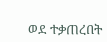ወደ ተቃጠረበት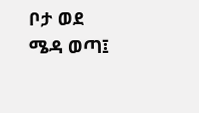ቦታ ወደ ሜዳ ወጣ፤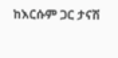ከእርሱም ጋር ታናሽ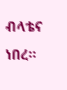ብላቴና ነበረ።